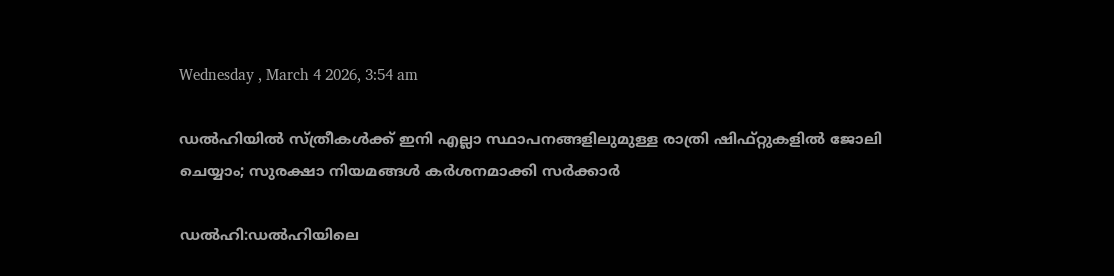Wednesday , March 4 2026, 3:54 am

ഡൽഹിയിൽ സ്ത്രീകൾക്ക് ഇനി എല്ലാ സ്ഥാപനങ്ങളിലുമുള്ള രാത്രി ഷിഫ്റ്റുകളിൽ ജോലി ചെയ്യാം; സുരക്ഷാ നിയമങ്ങൾ കർശനമാക്കി സർക്കാർ

ഡൽഹി:ഡൽഹിയിലെ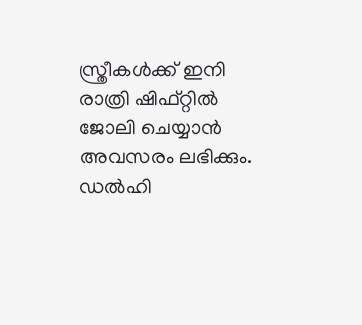സ്ത്രീകൾക്ക് ഇനി രാത്രി ഷിഫ്റ്റിൽ ജോലി ചെയ്യാൻ അവസരം ലഭിക്കും. ഡൽഹി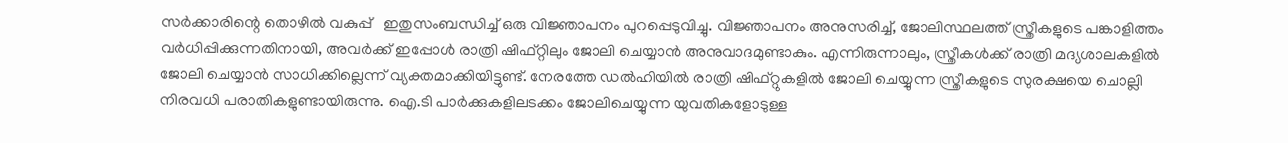സർക്കാരിന്റെ തൊഴിൽ വകുപ്പ്   ഇതുസംബന്ധിച്ച് ഒരു വിജ്ഞാപനം പുറപ്പെടുവിച്ചു. വിജ്ഞാപനം അനുസരിച്ച്, ജോലിസ്ഥലത്ത് സ്ത്രീകളുടെ പങ്കാളിത്തം വർധിപ്പിക്കുന്നതിനായി, അവർക്ക് ഇപ്പോൾ രാത്രി ഷിഫ്റ്റിലും ജോലി ചെയ്യാൻ അനുവാദമുണ്ടാകും. എന്നിരുന്നാലും, സ്ത്രീകൾക്ക് രാത്രി മദ്യശാലകളിൽ ജോലി ചെയ്യാൻ സാധിക്കില്ലെന്ന് വ്യക്തമാക്കിയിട്ടുണ്ട്. നേരത്തേ ഡൽഹിയിൽ രാത്രി ഷിഫ്റ്റുകളിൽ ജോലി ചെയ്യുന്ന സ്ത്രീകളുടെ സുരക്ഷയെ ചൊല്ലി നിരവധി പരാതികളുണ്ടായിരുന്നു. ഐ.ടി പാർക്കുകളിലടക്കം ജോലിചെയ്യുന്ന യുവതികളോടുള്ള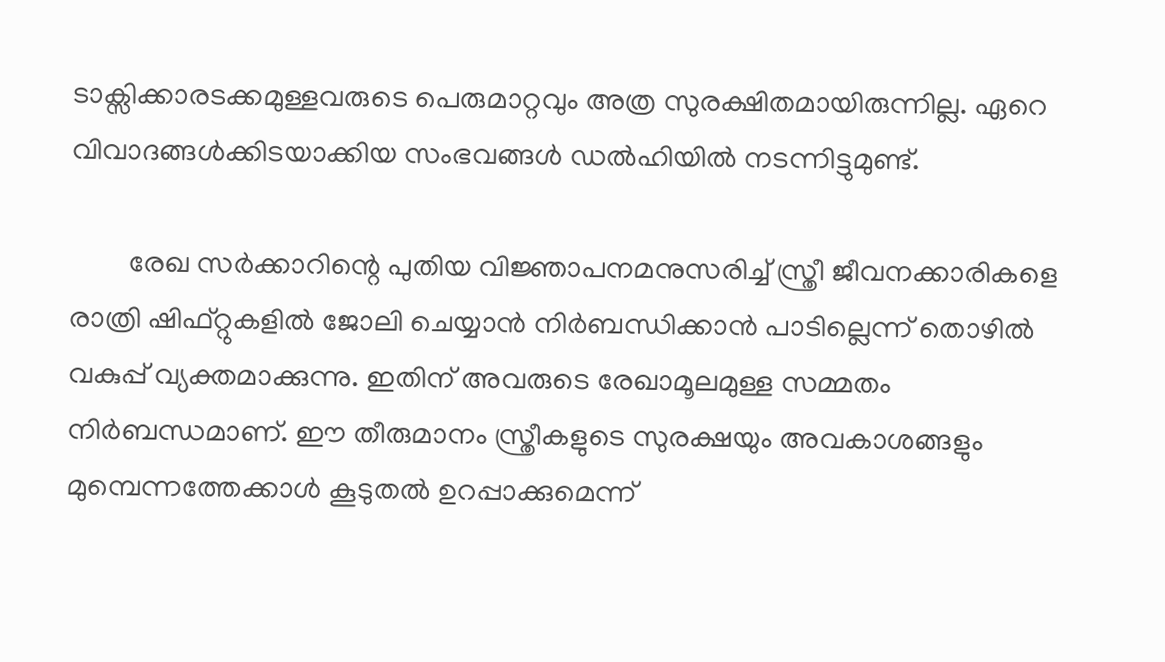ടാക്സിക്കാരടക്കമുള്ളവരുടെ പെരുമാറ്റവും അത്ര സുരക്ഷിതമായിരുന്നില്ല. ഏറെ വിവാദങ്ങൾക്കിടയാക്കിയ സംഭവങ്ങൾ ഡൽഹിയിൽ നടന്നിട്ടുമുണ്ട്.

        രേഖ സർക്കാറിന്റെ പുതിയ വിജ്ഞാപനമനുസരിച്ച് സ്ത്രീ ജീവനക്കാരികളെ രാത്രി ഷിഫ്റ്റുകളിൽ ജോലി ചെയ്യാൻ നിർബന്ധിക്കാൻ പാടില്ലെന്ന് തൊഴിൽ വകുപ്പ് വ്യക്തമാക്കുന്നു. ഇതിന് അവരുടെ രേഖാമൂലമുള്ള സമ്മതം നിർബന്ധമാണ്. ഈ തീരുമാനം സ്ത്രീകളുടെ സുരക്ഷയും അവകാശങ്ങളും മുമ്പെന്നത്തേക്കാൾ കൂടുതൽ ഉറപ്പാക്കുമെന്ന്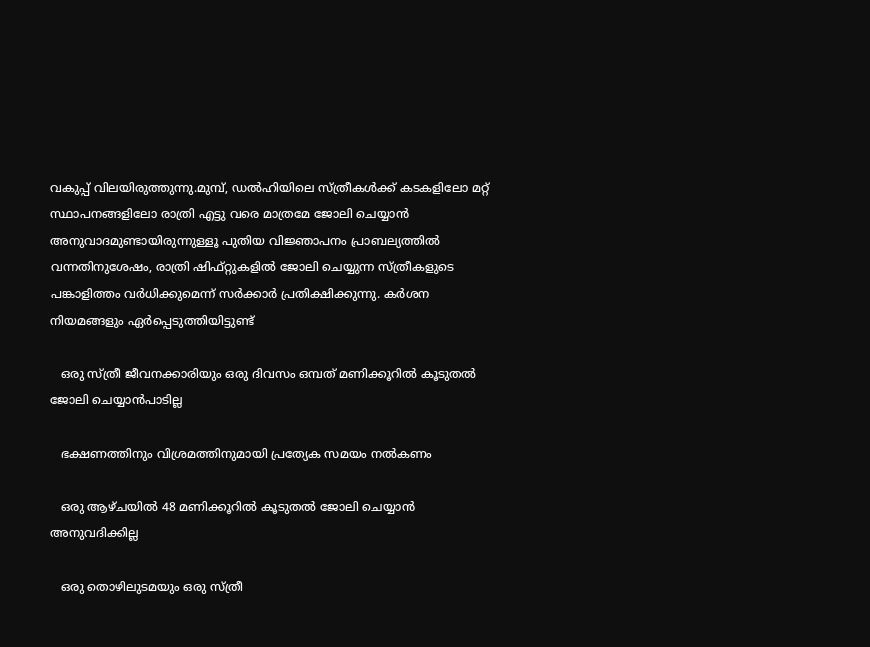വകുപ്പ് വിലയിരുത്തുന്നു.മുമ്പ്, ഡൽഹിയിലെ സ്ത്രീകൾക്ക് കടകളിലോ മറ്റ് സ്ഥാപനങ്ങളിലോ രാത്രി എട്ടു വരെ മാത്രമേ ജോലി ചെയ്യാൻ അനുവാദമുണ്ടായിരുന്നുള്ളൂ പുതിയ വിജ്ഞാപനം പ്രാബല്യത്തിൽ വന്നതിനുശേഷം, രാത്രി ഷിഫ്റ്റുകളിൽ ജോലി ചെയ്യുന്ന സ്ത്രീകളുടെ പങ്കാളിത്തം വർധിക്കുമെന്ന് സർക്കാർ പ്രതിക്ഷിക്കുന്നു. കർശന നിയമങ്ങളും ഏർപ്പെടുത്തിയിട്ടുണ്ട്

   ഒരു സ്ത്രീ ജീവനക്കാരിയും ഒരു ദിവസം ഒമ്പത് മണിക്കൂറിൽ കൂടുതൽ ജോലി ചെയ്യാൻപാടില്ല

   ഭക്ഷണത്തിനും വിശ്രമത്തിനുമായി പ്രത്യേക സമയം നൽകണം

   ഒരു ആഴ്ചയിൽ 48 മണിക്കൂറിൽ കൂടുതൽ ജോലി ചെയ്യാൻ അനുവദിക്കില്ല

   ഒരു തൊഴിലുടമയും ഒരു സ്ത്രീ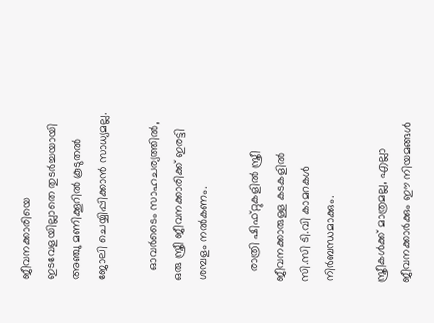ജീവനക്കാരിയെ ഇടവേളയില്ലാതെ തുടർച്ചയായി അഞ്ചു മണിക്കൂറിൽ കൂടുതൽ ജോലി ചെയ്യിപ്പിക്കാൻ സാധ്യമല്ല.

   ഓവർടൈം സാഹചര്യത്തിൽ, ഒരു സ്ത്രീ ജീവനക്കാരിക്ക് ഇരട്ടി ശമ്പളം നൽകണം.

   രാത്രി ഷിഫ്റ്റുകളിൽ സ്ത്രീ ജീവനക്കാരുള്ള കടകളിൽ സി.സി ടി.വി കാമറകൾ നിർബന്ധമാക്കും.

സ്ത്രീകൾക്ക് മാത്രമല്ല, എല്ലാ ജീവനക്കാർക്കും ഈ നിയമങ്ങൾ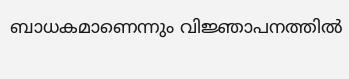ബാധകമാണെന്നും വിജ്ഞാപനത്തിൽ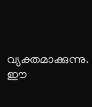വ്യക്തമാക്കുന്നു. ഈ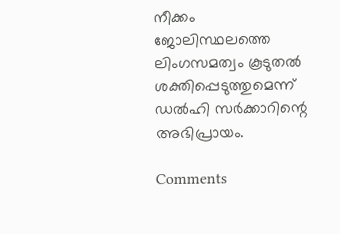നീക്കം ജോലിസ്ഥലത്തെ ലിംഗസമത്വം കൂടുതൽ ശക്തിപ്പെടുത്തുമെന്ന് ഡൽഹി സർക്കാറിന്റെ അഭിപ്രായം.

Comments